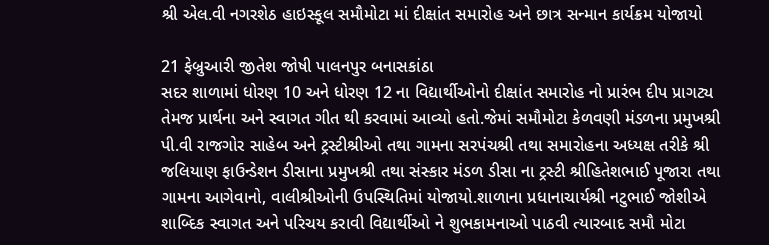શ્રી એલ.વી નગરશેઠ હાઇસ્કૂલ સમૌમોટા માં દીક્ષાંત સમારોહ અને છાત્ર સન્માન કાર્યક્રમ યોજાયો

21 ફેબ્રુઆરી જીતેશ જોષી પાલનપુર બનાસકાંઠા
સદર શાળામાં ધોરણ 10 અને ધોરણ 12 ના વિદ્યાર્થીઓનો દીક્ષાંત સમારોહ નો પ્રારંભ દીપ પ્રાગટ્ય તેમજ પ્રાર્થના અને સ્વાગત ગીત થી કરવામાં આવ્યો હતો.જેમાં સમૌમોટા કેળવણી મંડળના પ્રમુખશ્રી પી.વી રાજગોર સાહેબ અને ટ્રસ્ટીશ્રીઓ તથા ગામના સરપંચશ્રી તથા સમારોહના અધ્યક્ષ તરીકે શ્રી જલિયાણ ફાઉન્ડેશન ડીસાના પ્રમુખશ્રી તથા સંસ્કાર મંડળ ડીસા ના ટ્રસ્ટી શ્રીહિતેશભાઈ પૂજારા તથા ગામના આગેવાનો, વાલીશ્રીઓની ઉપસ્થિતિમાં યોજાયો.શાળાના પ્રધાનાચાર્યશ્રી નટુભાઈ જોશીએ શાબ્દિક સ્વાગત અને પરિચય કરાવી વિદ્યાર્થીઓ ને શુભકામનાઓ પાઠવી ત્યારબાદ સમૌ મોટા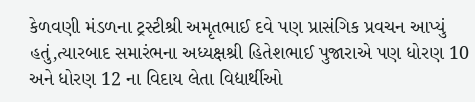કેળવણી મંડળના ટ્રસ્ટીશ્રી અમૃતભાઈ દવે પણ પ્રાસંગિક પ્રવચન આપ્યું હતું,ત્યારબાદ સમારંભના અધ્યક્ષશ્રી હિતેશભાઈ પુજારાએ પણ ધોરણ 10 અને ધોરણ 12 ના વિદાય લેતા વિદ્યાર્થીઓ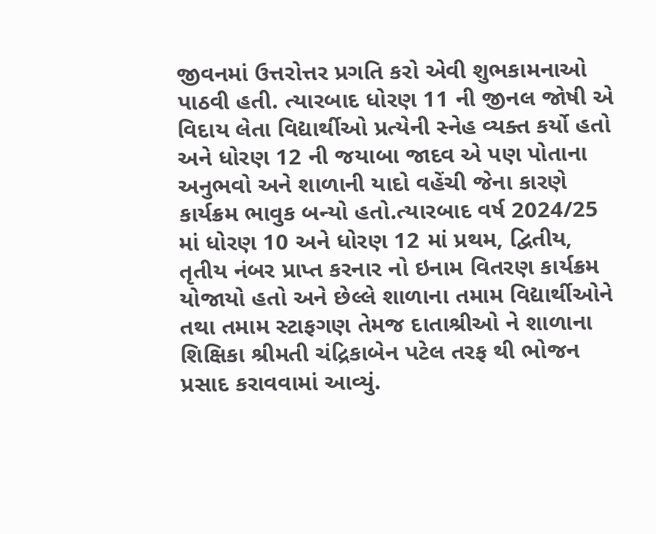જીવનમાં ઉત્તરોત્તર પ્રગતિ કરો એવી શુભકામનાઓ પાઠવી હતી. ત્યારબાદ ધોરણ 11 ની જીનલ જોષી એ વિદાય લેતા વિદ્યાર્થીઓ પ્રત્યેની સ્નેહ વ્યક્ત કર્યો હતો અને ધોરણ 12 ની જયાબા જાદવ એ પણ પોતાના અનુભવો અને શાળાની યાદો વહેંચી જેના કારણે કાર્યક્રમ ભાવુક બન્યો હતો.ત્યારબાદ વર્ષ 2024/25 માં ધોરણ 10 અને ધોરણ 12 માં પ્રથમ, દ્વિતીય, તૃતીય નંબર પ્રાપ્ત કરનાર નો ઇનામ વિતરણ કાર્યક્રમ યોજાયો હતો અને છેલ્લે શાળાના તમામ વિદ્યાર્થીઓને તથા તમામ સ્ટાફગણ તેમજ દાતાશ્રીઓ ને શાળાના શિક્ષિકા શ્રીમતી ચંદ્રિકાબેન પટેલ તરફ થી ભોજન પ્રસાદ કરાવવામાં આવ્યું.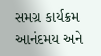સમગ્ર કાર્યક્રમ આનંદમય અને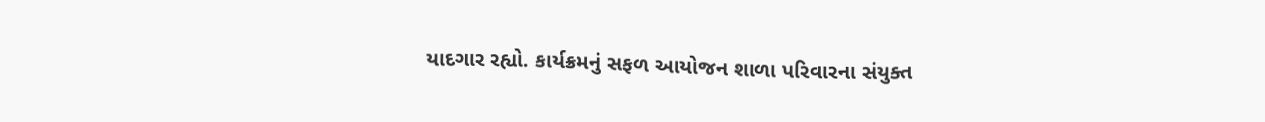યાદગાર રહ્યો. કાર્યક્રમનું સફળ આયોજન શાળા પરિવારના સંયુક્ત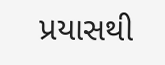પ્રયાસથી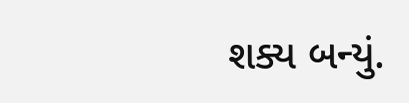શક્ય બન્યું.